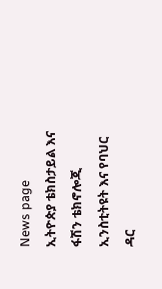News page
ኢትዮጵያ ቴክስታይል እና ፋሽን ቴክኖሎጂ ኢንስቲትዩት እና የባህር ዳር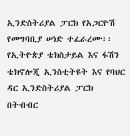ኢንድስትሪያል ፓርክ የአጋርዮሽ የመግባቢያ ሠነድ ተፈራረሙ፡፡
የኢትዮጵያ ቴክስታይል እና ፋሽን ቴክኖሎጂ ኢንስቲትዩት እና የባህር ዳር ኢንድስትሪያል ፓርክ በትብብር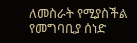ለመስራት የሚያስችል የመግባቢያ ሰነድ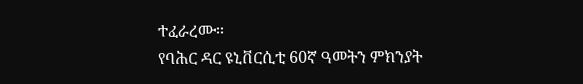ተፈራረሙ፡፡
የባሕር ዳር ዩኒቨርሲቲ 60ኛ ዓመትን ምክንያት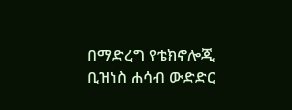በማድረግ የቴክኖሎጂ ቢዝነስ ሐሳብ ውድድር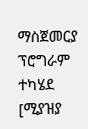ማስጀመርያ ፕሮግራም ተካሄደ
[ሚያዝያ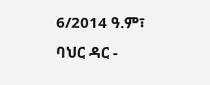6/2014 ዓ.ም፣ ባህር ዳር -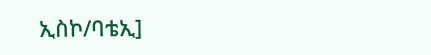ኢስኮ/ባቴኢ]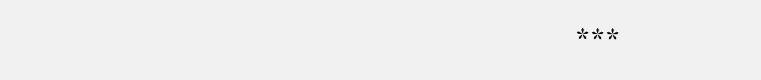***